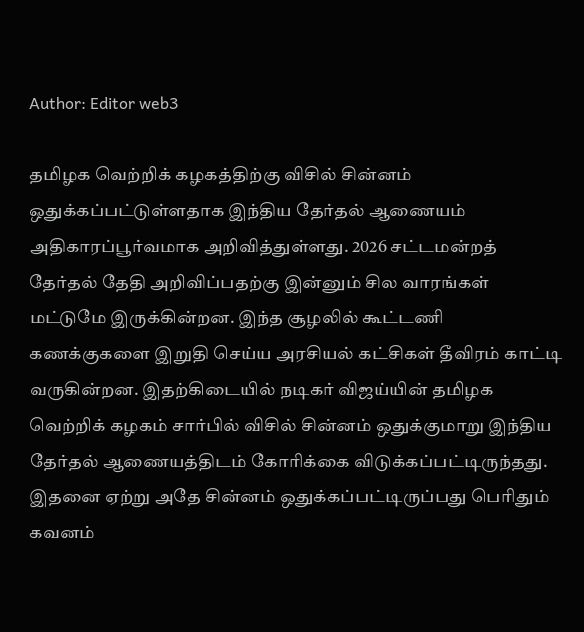Author: Editor web3

தமிழக வெற்றிக் கழகத்திற்கு விசில் சின்னம் ஒதுக்கப்பட்டுள்ளதாக இந்திய தேர்தல் ஆணையம் அதிகாரப்பூர்வமாக அறிவித்துள்ளது. 2026 சட்டமன்றத் தேர்தல் தேதி அறிவிப்பதற்கு இன்னும் சில வாரங்கள் மட்டுமே இருக்கின்றன. இந்த சூழலில் கூட்டணி கணக்குகளை இறுதி செய்ய அரசியல் கட்சிகள் தீவிரம் காட்டி வருகின்றன. இதற்கிடையில் நடிகர் விஜய்யின் தமிழக வெற்றிக் கழகம் சார்பில் விசில் சின்னம் ஒதுக்குமாறு இந்திய தேர்தல் ஆணையத்திடம் கோரிக்கை விடுக்கப்பட்டிருந்தது. இதனை ஏற்று அதே சின்னம் ஒதுக்கப்பட்டிருப்பது பெரிதும் கவனம்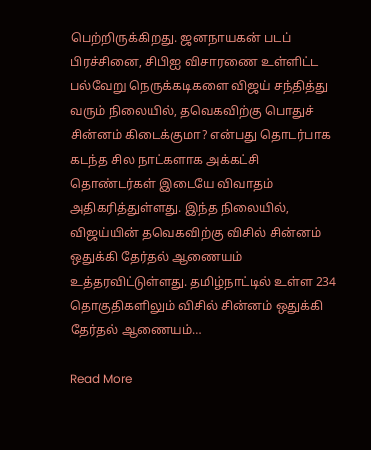பெற்றிருக்கிறது. ஜனநாயகன் படப் பிரச்சினை, சிபிஐ விசாரணை உள்ளிட்ட பல்வேறு நெருக்கடிகளை விஜய் சந்தித்து வரும் நிலையில், தவெகவிற்கு பொதுச் சின்னம் கிடைக்குமா? என்பது தொடர்பாக கடந்த சில நாட்களாக அக்கட்சி தொண்டர்கள் இடையே விவாதம் அதிகரித்துள்ளது. இந்த நிலையில், விஜய்யின் தவெகவிற்கு விசில் சின்னம் ஒதுக்கி தேர்தல் ஆணையம் உத்தரவிட்டுள்ளது. தமிழ்நாட்டில் உள்ள 234 தொகுதிகளிலும் விசில் சின்னம் ஒதுக்கி தேர்தல் ஆணையம்…

Read More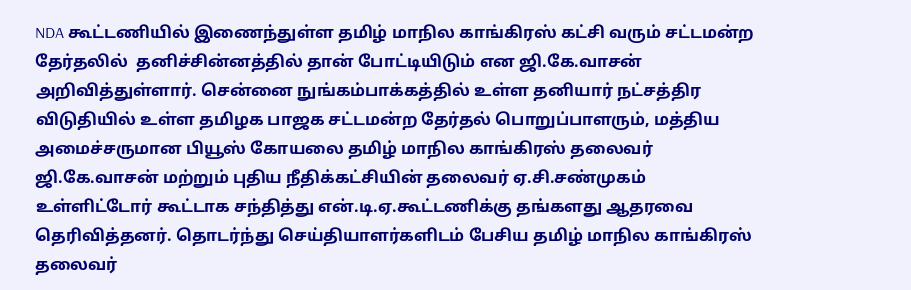NDA கூட்டணியில் இணைந்துள்ள தமிழ் மாநில காங்கிரஸ் கட்சி வரும் சட்டமன்ற தேர்தலில்  தனிச்சின்னத்தில் தான் போட்டியிடும் என ஜி.கே.வாசன் அறிவித்துள்ளார். சென்னை நுங்கம்பாக்கத்தில் உள்ள தனியார் நட்சத்திர விடுதியில் உள்ள தமிழக பாஜக சட்டமன்ற தேர்தல் பொறுப்பாளரும், மத்திய அமைச்சருமான பியூஸ் கோயலை தமிழ் மாநில காங்கிரஸ் தலைவர் ஜி.கே.வாசன் மற்றும் புதிய நீதிக்கட்சியின் தலைவர் ஏ.சி.சண்முகம் உள்ளிட்டோர் கூட்டாக சந்தித்து என்.டி.ஏ.கூட்டணிக்கு தங்களது ஆதரவை தெரிவித்தனர். தொடர்ந்து செய்தியாளர்களிடம் பேசிய தமிழ் மாநில காங்கிரஸ் தலைவர்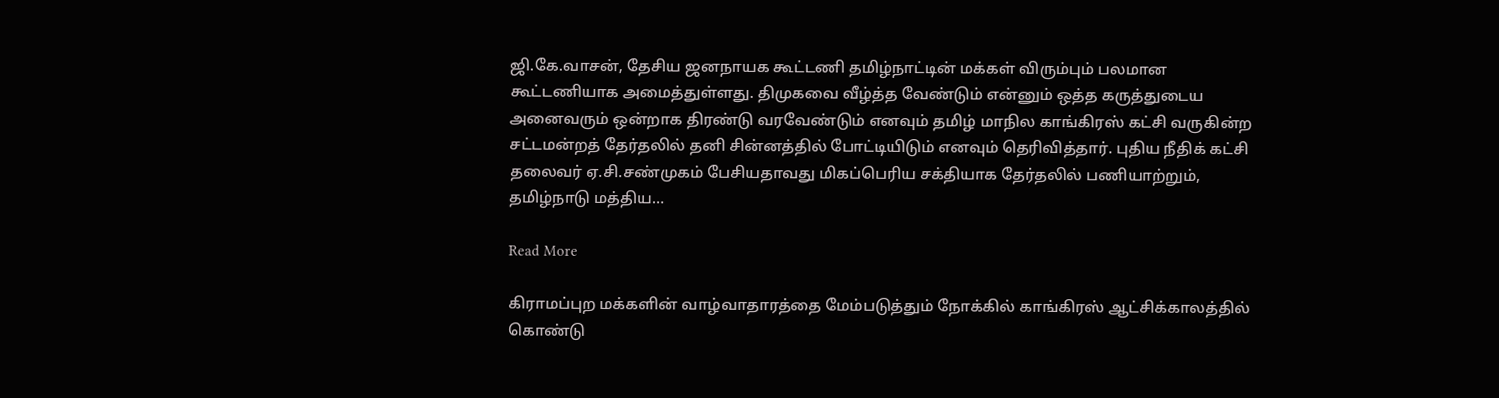ஜி.கே.வாசன், தேசிய ஜனநாயக கூட்டணி தமிழ்நாட்டின் மக்கள் விரும்பும் பலமான கூட்டணியாக அமைத்துள்ளது. திமுகவை வீழ்த்த வேண்டும் என்னும் ஒத்த கருத்துடைய அனைவரும் ஒன்றாக திரண்டு வரவேண்டும் எனவும் தமிழ் மாநில காங்கிரஸ் கட்சி வருகின்ற சட்டமன்றத் தேர்தலில் தனி சின்னத்தில் போட்டியிடும் எனவும் தெரிவித்தார். புதிய நீதிக் கட்சி தலைவர் ஏ.சி.சண்முகம் பேசியதாவது மிகப்பெரிய சக்தியாக தேர்தலில் பணியாற்றும், தமிழ்நாடு மத்திய…

Read More

கிராமப்புற மக்களின் வாழ்வாதாரத்தை மேம்படுத்தும் நோக்கில் காங்கிரஸ் ஆட்சிக்காலத்தில் கொண்டு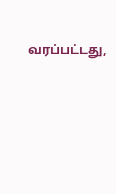வரப்பட்டது,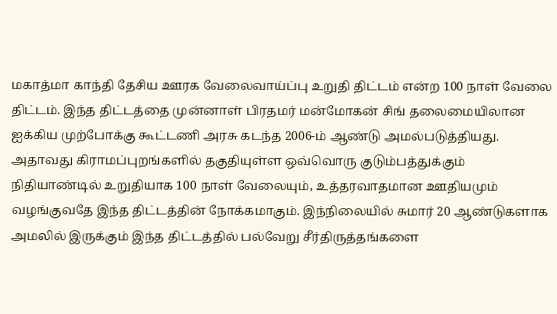மகாத்மா காந்தி தேசிய ஊரக வேலைவாய்ப்பு உறுதி திட்டம் என்ற 100 நாள் வேலை திட்டம். இந்த திட்டத்தை முன்னாள் பிரதமர் மன்மோகன் சிங் தலைமையிலான ஐக்கிய முற்போக்கு கூட்டணி அரசு கடந்த 2006-ம் ஆண்டு அமல்படுத்தியது. அதாவது கிராமப்புறங்களில் தகுதியுள்ள ஒவ்வொரு குடும்பத்துக்கும் நிதியாண்டில் உறுதியாக 100 நாள் வேலையும், உத்தரவாதமான ஊதியமும் வழங்குவதே இந்த திட்டத்தின் நோக்கமாகும். இந்நிலையில் சுமார் 20 ஆண்டுகளாக அமலில் இருக்கும் இந்த திட்டத்தில் பல்வேறு சீர்திருத்தங்களை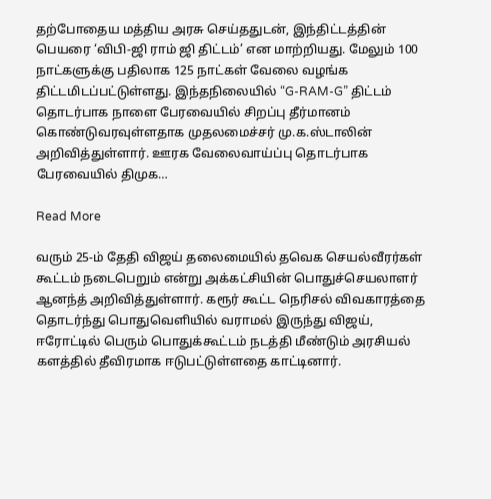தற்போதைய மத்திய அரசு செய்ததுடன், இந்திட்டத்தின் பெயரை ‘விபி-ஜி ராம் ஜி திட்டம்’ என மாற்றியது. மேலும் 100 நாட்களுக்கு பதிலாக 125 நாட்கள் வேலை வழங்க திட்டமிடப்பட்டுள்ளது. இந்தநிலையில் “G-RAM-G” திட்டம் தொடர்பாக நாளை பேரவையில் சிறப்பு தீர்மானம் கொண்டுவரவுள்ளதாக முதலமைச்சர் மு.க.ஸ்டாலின் அறிவித்துள்ளார். ஊரக வேலைவாய்ப்பு தொடர்பாக பேரவையில் திமுக…

Read More

வரும் 25-ம் தேதி விஜய் தலைமையில் தவெக செயல்வீரர்கள் கூட்டம் நடைபெறும் என்று அக்கட்சியின் பொதுச்செயலாளர் ஆனந்த் அறிவித்துள்ளார். கரூர் கூட்ட நெரிசல் விவகாரத்தை தொடர்ந்து பொதுவெளியில் வராமல் இருந்து விஜய், ஈரோட்டில் பெரும் பொதுக்கூட்டம் நடத்தி மீண்டும் அரசியல் களத்தில் தீவிரமாக ஈடுபட்டுள்ளதை காட்டினார்.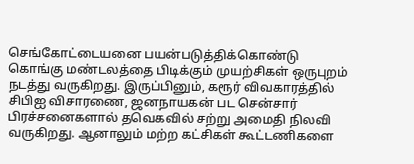செங்கோட்டையனை பயன்படுத்திக்கொண்டு கொங்கு மண்டலத்தை பிடிக்கும் முயற்சிகள் ஒருபுறம் நடத்து வருகிறது. இருப்பினும், கரூர் விவகாரத்தில் சிபிஐ விசாரணை, ஜனநாயகன் பட சென்சார் பிரச்சனைகளால் தவெகவில் சற்று அமைதி நிலவி வருகிறது. ஆனாலும் மற்ற கட்சிகள் கூட்டணிகளை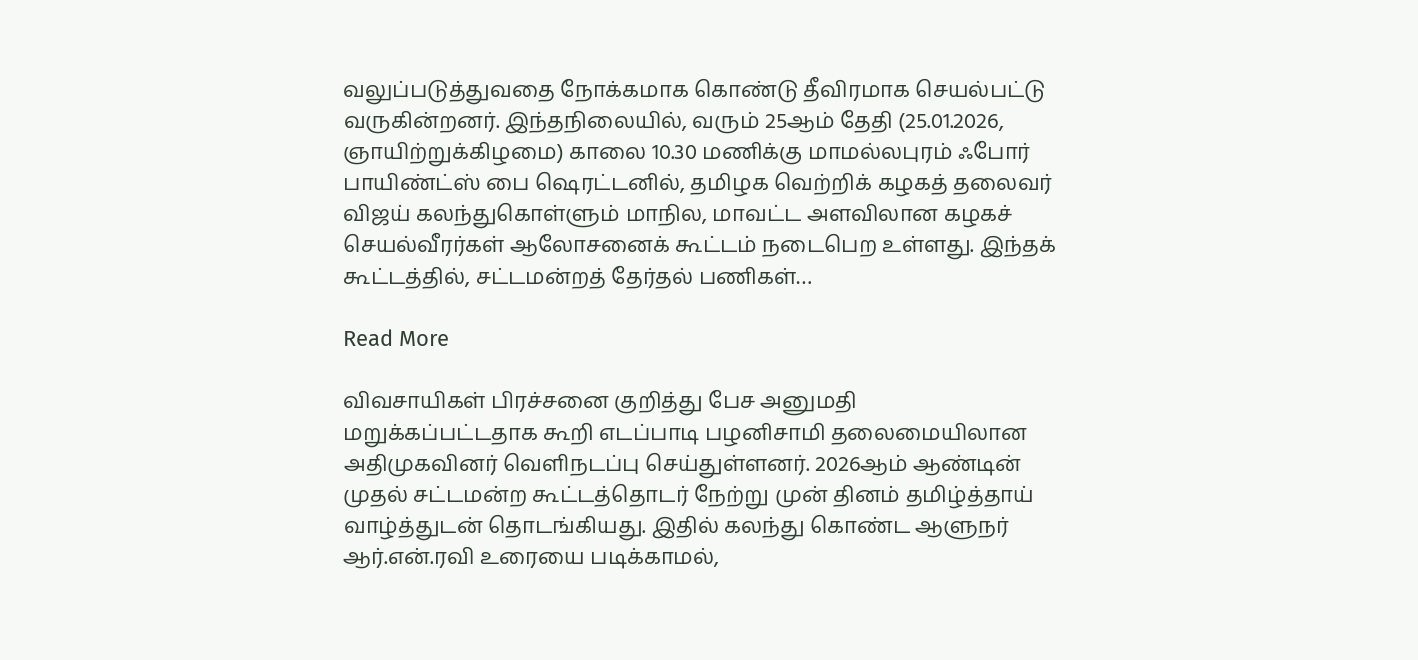வலுப்படுத்துவதை நோக்கமாக கொண்டு தீவிரமாக செயல்பட்டு வருகின்றனர். இந்தநிலையில், வரும் 25ஆம் தேதி (25.01.2026, ஞாயிற்றுக்கிழமை) காலை 10.30 மணிக்கு மாமல்லபுரம் ஃபோர் பாயிண்ட்ஸ் பை ஷெரட்டனில், தமிழக வெற்றிக் கழகத் தலைவர் விஜய் கலந்துகொள்ளும் மாநில, மாவட்ட அளவிலான கழகச் செயல்வீரர்கள் ஆலோசனைக் கூட்டம் நடைபெற உள்ளது. இந்தக் கூட்டத்தில், சட்டமன்றத் தேர்தல் பணிகள்…

Read More

விவசாயிகள் பிரச்சனை குறித்து பேச அனுமதி மறுக்கப்பட்டதாக கூறி எடப்பாடி பழனிசாமி தலைமையிலான அதிமுகவினர் வெளிநடப்பு செய்துள்ளனர். 2026ஆம் ஆண்டின் முதல் சட்டமன்ற கூட்டத்தொடர் நேற்று முன் தினம் தமிழ்த்தாய் வாழ்த்துடன் தொடங்கியது. இதில் கலந்து கொண்ட ஆளுநர் ஆர்.என்.ரவி உரையை படிக்காமல்,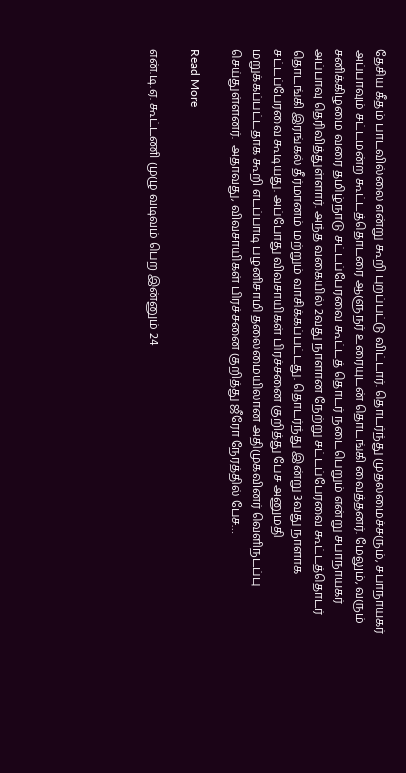தேசிய கீதம் பாடவில்லை என்று கூறி புறப்பட்டு விட்டார். தொடர்ந்து முதலமைச்சரும், சபாநாயகர் அப்பாவும் சட்டமன்ற கூட்டத்தொடரை ஆளுநர் உரையுடன் தொடங்கி வைத்தனர். மேலும், வரும் சனிக்கிழமை வரை தமிழ்நாடு சட்டப்பேரவை கூட்டத் தொடர் நடைபெறும் என்று சபாநாயகர் அப்பாவு தெரிவித்துள்ளார். அந்த வகையில் 2வது நாளான நேற்று சட்டப்பேரவை கூட்டத்தொடர் தொடங்கி இரங்கல் தீர்மானம் மற்றும் வாசிக்கப்பட்டது. தொடர்ந்து இன்று 3வது நாளாக சட்டப்பேரவை கூடியது. அப்போது விவசாயிகள் பிரச்சனை குறித்து பேச அனுமதி மறுக்கப்பட்டதாக கூறி எடப்பாடி பழனிசாமி தலைமையிலான அதிமுகவினர் வெளிநடப்பு செய்துள்ளனர்.  அதாவது, விவசாயிகள் பிரச்சனை குறித்து ஜீரோ நேரத்தில் பேச…

Read More

என்.டி.ஏ. கூட்டணி முழு வடிவம் பெற இன்னும் 24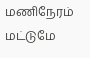மணிநேரம் மட்டுமே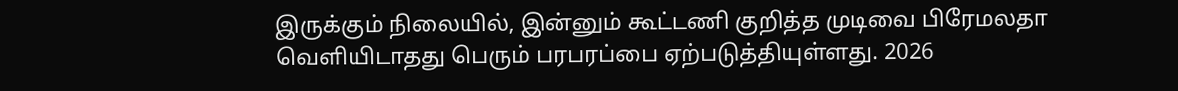இருக்கும் நிலையில், இன்னும் கூட்டணி குறித்த முடிவை பிரேமலதா வெளியிடாதது பெரும் பரபரப்பை ஏற்படுத்தியுள்ளது. 2026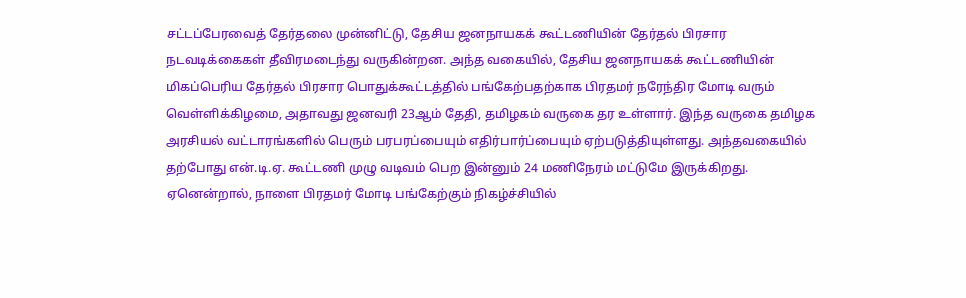சட்டப்பேரவைத் தேர்தலை முன்னிட்டு, தேசிய ஜனநாயகக் கூட்டணியின் தேர்தல் பிரசார நடவடிக்கைகள் தீவிரமடைந்து வருகின்றன. அந்த வகையில், தேசிய ஜனநாயகக் கூட்டணியின் மிகப்பெரிய தேர்தல் பிரசார பொதுக்கூட்டத்தில் பங்கேற்பதற்காக பிரதமர் நரேந்திர மோடி வரும் வெள்ளிக்கிழமை, அதாவது ஜனவரி 23ஆம் தேதி, தமிழகம் வருகை தர உள்ளார். இந்த வருகை தமிழக அரசியல் வட்டாரங்களில் பெரும் பரபரப்பையும் எதிர்பார்ப்பையும் ஏற்படுத்தியுள்ளது. அந்தவகையில் தற்போது என்.டி.ஏ. கூட்டணி முழு வடிவம் பெற இன்னும் 24 மணிநேரம் மட்டுமே இருக்கிறது. ஏனென்றால், நாளை பிரதமர் மோடி பங்கேற்கும் நிகழ்ச்சியில்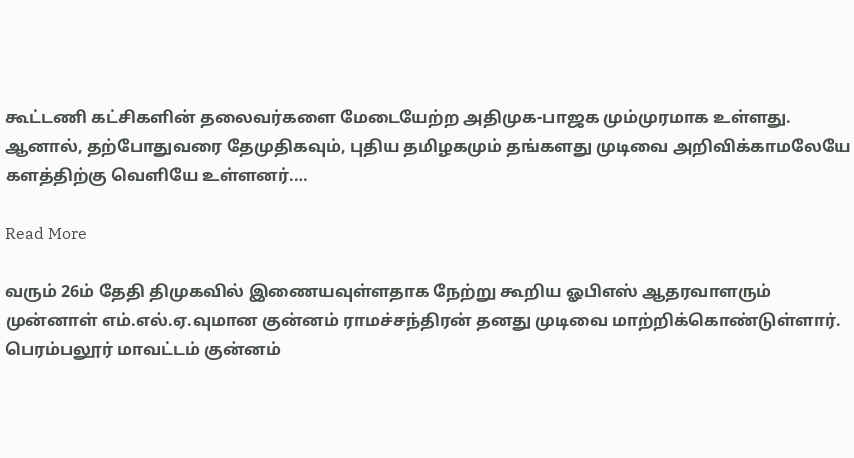கூட்டணி கட்சிகளின் தலைவர்களை மேடையேற்ற அதிமுக-பாஜக மும்முரமாக உள்ளது. ஆனால், தற்போதுவரை தேமுதிகவும், புதிய தமிழகமும் தங்களது முடிவை அறிவிக்காமலேயே களத்திற்கு வெளியே உள்ளனர்.…

Read More

வரும் 26ம் தேதி திமுகவில் இணையவுள்ளதாக நேற்று கூறிய ஓபிஎஸ் ஆதரவாளரும் முன்னாள் எம்.எல்.ஏ.வுமான குன்னம் ராமச்சந்திரன் தனது முடிவை மாற்றிக்கொண்டுள்ளார். பெரம்பலூர் மாவட்டம் குன்னம்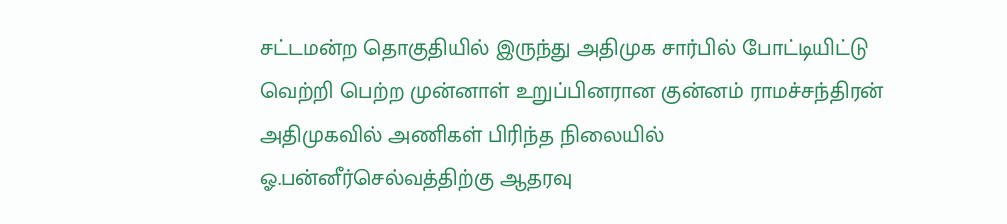சட்டமன்ற தொகுதியில் இருந்து அதிமுக சார்பில் போட்டியிட்டு வெற்றி பெற்ற முன்னாள் உறுப்பினரான குன்னம் ராமச்சந்திரன் அதிமுகவில் அணிகள் பிரிந்த நிலையில் ஓ.பன்னீர்செல்வத்திற்கு ஆதரவு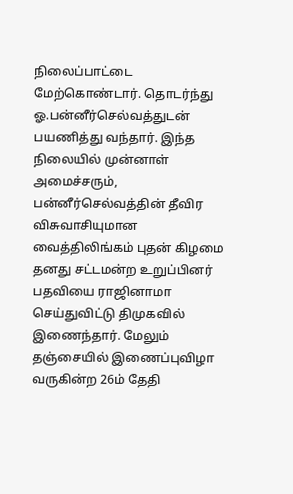நிலைப்பாட்டை மேற்கொண்டார். தொடர்ந்து ஓ.பன்னீர்செல்வத்துடன் பயணித்து வந்தார். இந்த நிலையில் முன்னாள் அமைச்சரும், பன்னீர்செல்வத்தின் தீவிர விசுவாசியுமான வைத்திலிங்கம் புதன் கிழமை தனது சட்டமன்ற உறுப்பினர் பதவியை ராஜினாமா செய்துவிட்டு திமுகவில் இணைந்தார். மேலும் தஞ்சையில் இணைப்புவிழா வருகின்ற 26ம் தேதி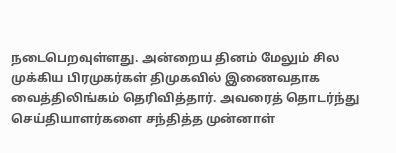நடைபெறவுள்ளது. அன்றைய தினம் மேலும் சில முக்கிய பிரமுகர்கள் திமுகவில் இணைவதாக வைத்திலிங்கம் தெரிவித்தார். அவரைத் தொடர்ந்து செய்தியாளர்களை சந்தித்த முன்னாள்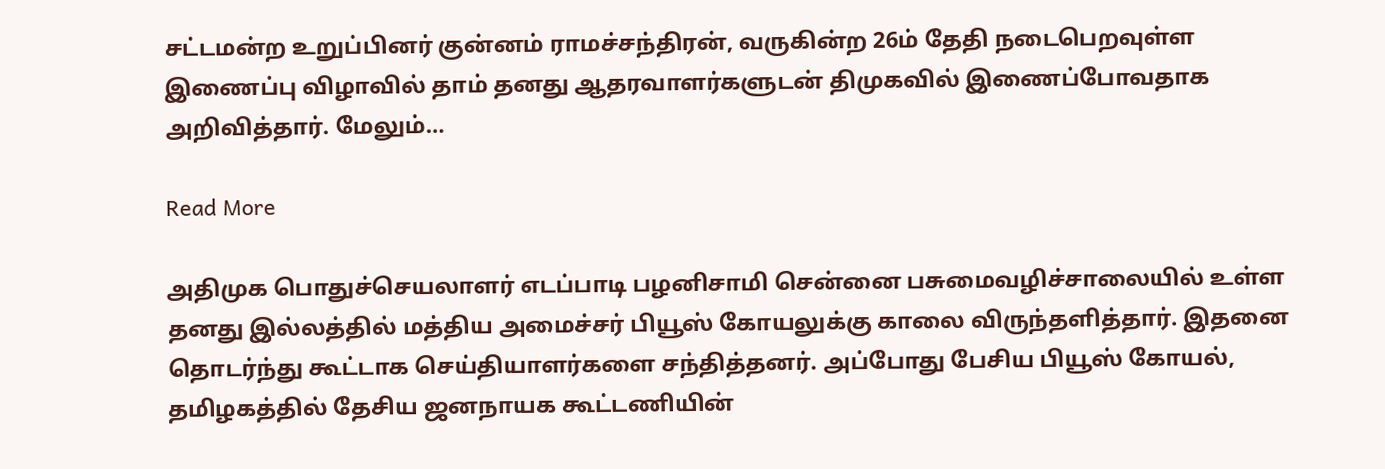சட்டமன்ற உறுப்பினர் குன்னம் ராமச்சந்திரன், வருகின்ற 26ம் தேதி நடைபெறவுள்ள இணைப்பு விழாவில் தாம் தனது ஆதரவாளர்களுடன் திமுகவில் இணைப்போவதாக அறிவித்தார். மேலும்…

Read More

அதிமுக பொதுச்செயலாளர் எடப்பாடி பழனிசாமி சென்னை பசுமைவழிச்சாலையில் உள்ள தனது இல்லத்தில் மத்திய அமைச்சர் பியூஸ் கோயலுக்கு காலை விருந்தளித்தார். இதனை தொடர்ந்து கூட்டாக செய்தியாளர்களை சந்தித்தனர். அப்போது பேசிய பியூஸ் கோயல், தமிழகத்தில் தேசிய ஜனநாயக கூட்டணியின்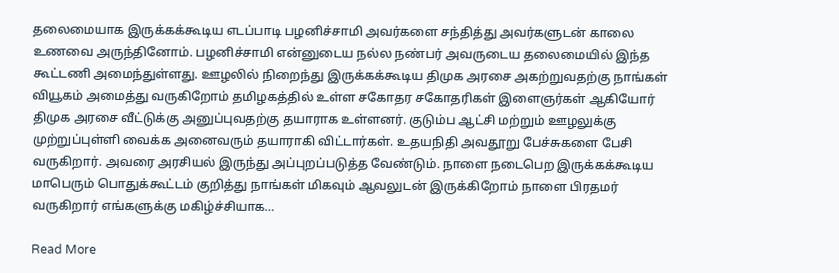தலைமையாக இருக்கக்கூடிய எடப்பாடி பழனிச்சாமி அவர்களை சந்தித்து அவர்களுடன் காலை உணவை அருந்தினோம். பழனிச்சாமி என்னுடைய நல்ல நண்பர் அவருடைய தலைமையில் இந்த கூட்டணி அமைந்துள்ளது. ஊழலில் நிறைந்து இருக்கக்கூடிய திமுக அரசை அகற்றுவதற்கு நாங்கள் வியூகம் அமைத்து வருகிறோம் தமிழகத்தில் உள்ள சகோதர சகோதரிகள் இளைஞர்கள் ஆகியோர் திமுக அரசை வீட்டுக்கு அனுப்புவதற்கு தயாராக உள்ளனர். குடும்ப ஆட்சி மற்றும் ஊழலுக்கு முற்றுப்புள்ளி வைக்க அனைவரும் தயாராகி விட்டார்கள். உதயநிதி அவதூறு பேச்சுகளை பேசி வருகிறார். அவரை அரசியல் இருந்து அப்புறப்படுத்த வேண்டும். நாளை நடைபெற இருக்கக்கூடிய மாபெரும் பொதுக்கூட்டம் குறித்து நாங்கள் மிகவும் ஆவலுடன் இருக்கிறோம் நாளை பிரதமர் வருகிறார் எங்களுக்கு மகிழ்ச்சியாக…

Read More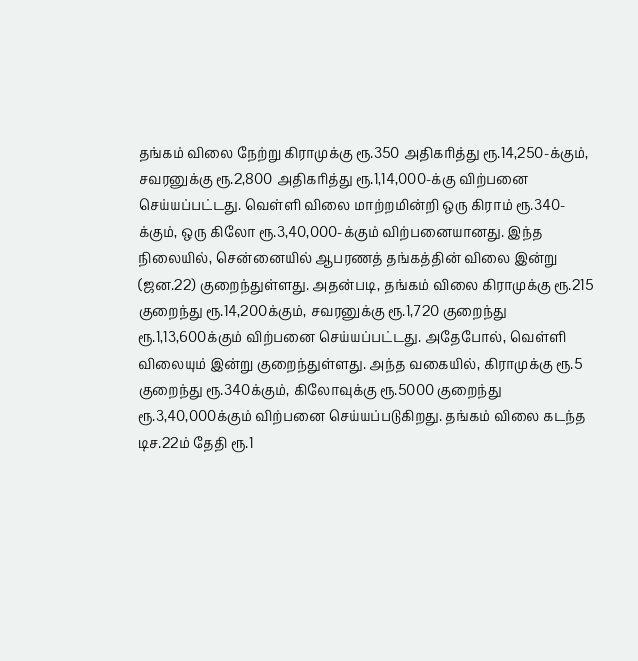தங்கம் விலை நேற்று கிராமுக்கு ரூ.350 அதிகரித்து ரூ.14,250-க்கும், சவரனுக்கு ரூ.2,800 அதிகரித்து ரூ.1,14,000-க்கு விற்பனை செய்யப்பட்டது. வெள்ளி விலை மாற்றமின்றி ஒரு கிராம் ரூ.340-க்கும், ஒரு கிலோ ரூ.3,40,000-க்கும் விற்பனையானது. இந்த நிலையில், சென்னையில் ஆபரணத் தங்கத்தின் விலை இன்று (ஜன.22) குறைந்துள்ளது. அதன்படி, தங்கம் விலை கிராமுக்கு ரூ.215 குறைந்து ரூ.14,200க்கும், சவரனுக்கு ரூ.1,720 குறைந்து ரூ.1,13,600க்கும் விற்பனை செய்யப்பட்டது. அதேபோல், வெள்ளி விலையும் இன்று குறைந்துள்ளது. அந்த வகையில், கிராமுக்கு ரூ.5 குறைந்து ரூ.340க்கும், கிலோவுக்கு ரூ.5000 குறைந்து ரூ.3,40,000க்கும் விற்பனை செய்யப்படுகிறது. தங்கம் விலை கடந்த டிச.22ம் தேதி ரூ.1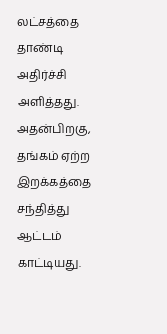லட்சத்தை தாண்டி அதிர்ச்சி அளித்தது. அதன்பிறகு, தங்கம் ஏற்ற இறக்கத்தை சந்தித்து ஆட்டம் காட்டியது.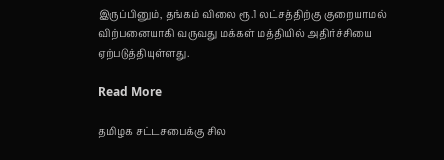இருப்பினும், தங்கம் விலை ரூ.1 லட்சத்திற்கு குறையாமல் விற்பனையாகி வருவது மக்கள் மத்தியில் அதிர்ச்சியை ஏற்படுத்தியுள்ளது.

Read More

தமிழக சட்டசபைக்கு சில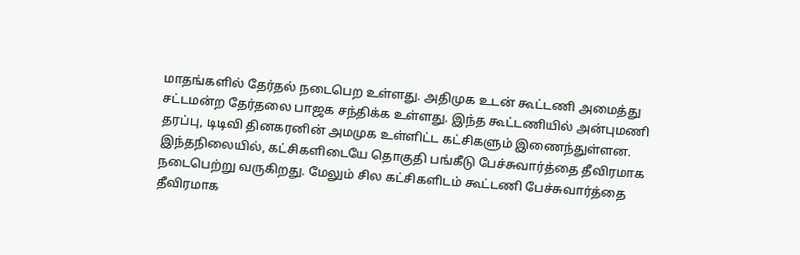மாதங்களில் தேர்தல் நடைபெற உள்ளது. அதிமுக உடன் கூட்டணி அமைத்து சட்டமன்ற தேர்தலை பாஜக சந்திக்க உள்ளது. இந்த கூட்டணியில் அன்புமணி தரப்பு, டிடிவி தினகரனின் அமமுக உள்ளிட்ட கட்சிகளும் இணைந்துள்ளன. இந்தநிலையில், கட்சிகளிடையே தொகுதி பங்கீடு பேச்சுவார்த்தை தீவிரமாக நடைபெற்று வருகிறது. மேலும் சில கட்சிகளிடம் கூட்டணி பேச்சுவார்த்தை தீவிரமாக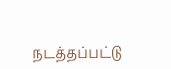நடத்தப்பட்டு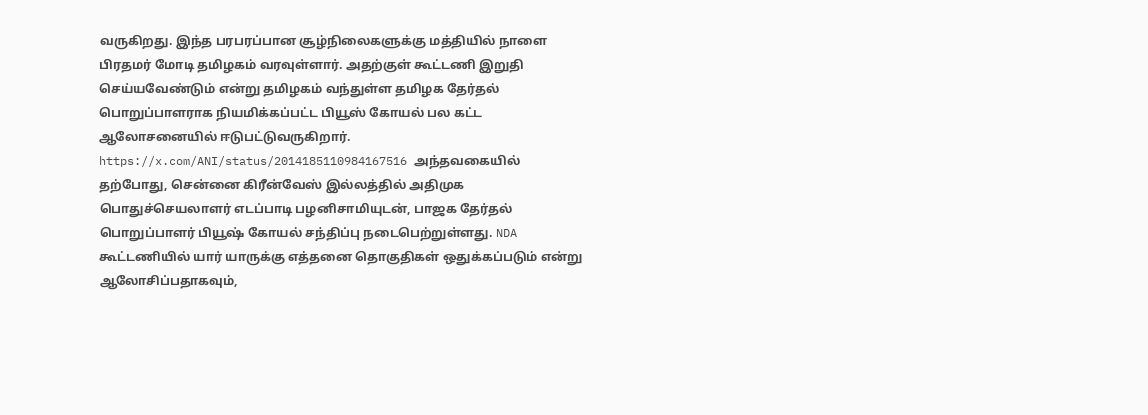வருகிறது. இந்த பரபரப்பான சூழ்நிலைகளுக்கு மத்தியில் நாளை பிரதமர் மோடி தமிழகம் வரவுள்ளார். அதற்குள் கூட்டணி இறுதி செய்யவேண்டும் என்று தமிழகம் வந்துள்ள தமிழக தேர்தல் பொறுப்பாளராக நியமிக்கப்பட்ட பியூஸ் கோயல் பல கட்ட ஆலோசனையில் ஈடுபட்டுவருகிறார். https://x.com/ANI/status/2014185110984167516 அந்தவகையில் தற்போது, சென்னை கிரீன்வேஸ் இல்லத்தில் அதிமுக பொதுச்செயலாளர் எடப்பாடி பழனிசாமியுடன், பாஜக தேர்தல் பொறுப்பாளர் பியூஷ் கோயல் சந்திப்பு நடைபெற்றுள்ளது. NDA கூட்டணியில் யார் யாருக்கு எத்தனை தொகுதிகள் ஒதுக்கப்படும் என்று ஆலோசிப்பதாகவும்,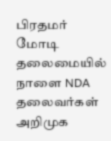பிரதமர் மோடி தலைமையில் நாளை NDA தலைவர்கள் அறிமுக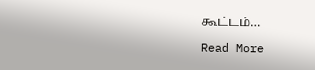கூட்டம்…

Read More